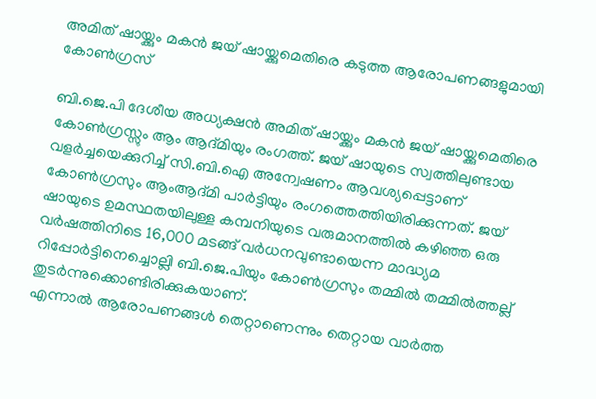അമിത് ഷായ്ക്കും മകൻ ജയ് ഷായ്ക്കുമെതിരെ കടുത്ത ആരോപണങ്ങളുമായി കോൺഗ്രസ്

ബി.ജെ.പി ദേശീയ അധ്യക്ഷൻ അമിത് ഷായ്ക്കും മകൻ ജയ് ഷായ്ക്കുമെതിരെ കോൺഗ്രസ്സും ആം ആദ്മിയും രംഗത്ത്. ജയ് ഷായുടെ സ്വത്തിലുണ്ടായ വളർച്ചയെക്കുറിച്ച് സി.ബി.ഐ അന്വേഷണം ആവശ്യപ്പെട്ടാണ് കോൺഗ്രസും ആംആദ്മി പാർട്ടിയും രംഗത്തെത്തിയിരിക്കുന്നത്. ജയ് ഷായുടെ ഉമസ്ഥതയിലുള്ള കമ്പനിയുടെ വരുമാനത്തിൽ കഴിഞ്ഞ ഒരു വർഷത്തിനിടെ 16,000 മടങ്ങ് വർധനവുണ്ടായെന്ന മാദ്ധ്യമ റിപ്പോർട്ടിനെച്ചൊല്ലി ബി.ജെ.പിയും കോൺഗ്രസും തമ്മിൽ തമ്മിൽത്തല്ല് തുടർന്നുക്കൊണ്ടിരിക്കുകയാണ്.
എന്നാൽ ആരോപണങ്ങൾ തെറ്റാണെന്നും തെറ്റായ വാർത്ത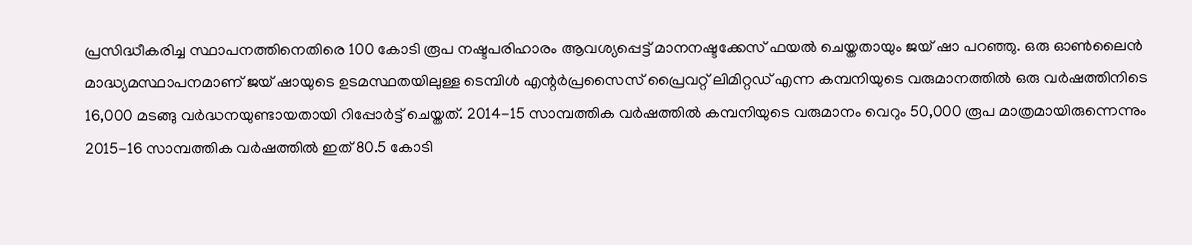പ്രസിദ്ധീകരിച്ച സ്ഥാപനത്തിനെതിരെ 100 കോടി രൂപ നഷ്ടപരിഹാരം ആവശ്യപ്പെട്ട് മാനനഷ്ടക്കേസ് ഫയൽ ചെയ്തതായും ജയ് ഷാ പറഞ്ഞു. ഒരു ഓൺലൈൻ മാദ്ധ്യമസ്ഥാപനമാണ് ജയ് ഷായുടെ ഉടമസ്ഥതയിലുള്ള ടെമ്പിൾ എന്റർപ്രസൈസ് പ്രൈവറ്റ് ലിമിറ്റഡ് എന്ന കമ്പനിയുടെ വരുമാനത്തിൽ ഒരു വർഷത്തിനിടെ 16,000 മടങ്ങു വർദ്ധനയുണ്ടായതായി റിപ്പോർട്ട് ചെയ്തത്. 2014-15 സാമ്പത്തിക വർഷത്തിൽ കമ്പനിയുടെ വരുമാനം വെറും 50,000 രൂപ മാത്രമായിരുന്നെന്നും 2015-16 സാമ്പത്തിക വർഷത്തിൽ ഇത് 80.5 കോടി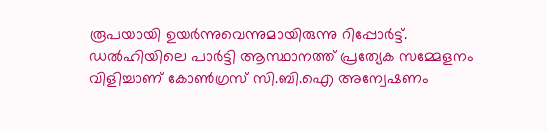രൂപയായി ഉയർന്നുവെന്നുമായിരുന്നു റിപ്പോർട്ട്.
ഡൽഹിയിലെ പാർട്ടി ആസ്ഥാനത്ത് പ്രത്യേക സമ്മേളനം വിളിച്ചാണ് കോൺഗ്രസ് സി.ബി.ഐ അന്വേഷണം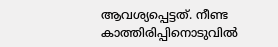ആവശ്യപ്പെട്ടത്. നീണ്ട കാത്തിരിപ്പിനൊടുവിൽ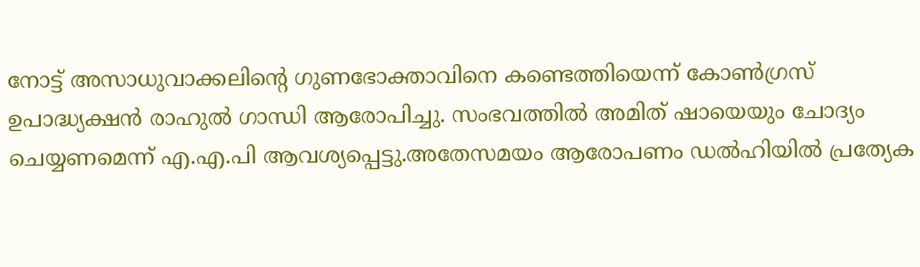നോട്ട് അസാധുവാക്കലിന്റെ ഗുണഭോക്താവിനെ കണ്ടെത്തിയെന്ന് കോൺഗ്രസ് ഉപാദ്ധ്യക്ഷൻ രാഹുൽ ഗാന്ധി ആരോപിച്ചു. സംഭവത്തിൽ അമിത് ഷായെയും ചോദ്യം ചെയ്യണമെന്ന് എ.എ.പി ആവശ്യപ്പെട്ടു.അതേസമയം ആരോപണം ഡൽഹിയിൽ പ്രത്യേക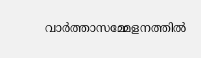വാർത്താസമ്മേളനത്തിൽ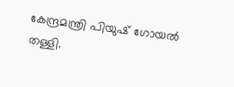കേന്ദ്രമന്ത്രി പിയുഷ് ഗോയൽ തള്ളി.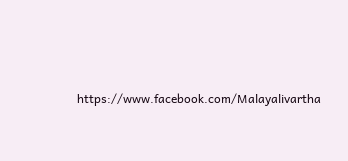https://www.facebook.com/Malayalivartha